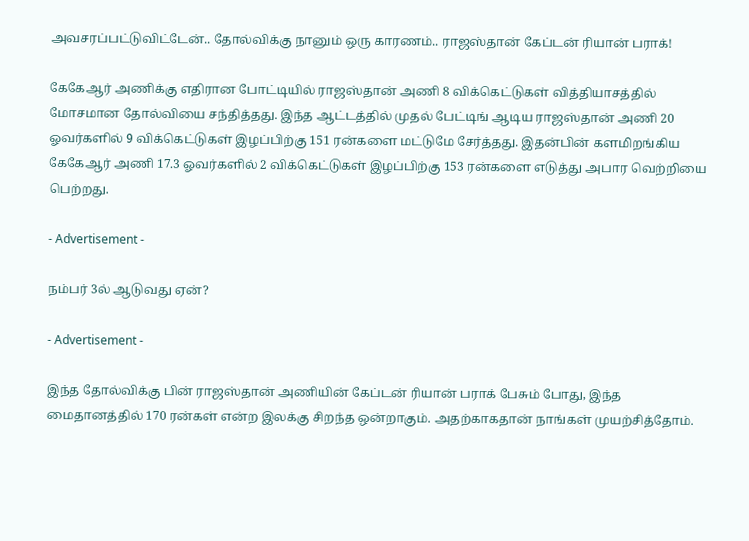அவசரப்பட்டுவிட்டேன்.. தோல்விக்கு நானும் ஒரு காரணம்.. ராஜஸ்தான் கேப்டன் ரியான் பராக்!

கேகேஆர் அணிக்கு எதிரான போட்டியில் ராஜஸ்தான் அணி 8 விக்கெட்டுகள் வித்தியாசத்தில் மோசமான தோல்வியை சந்தித்தது. இந்த ஆட்டத்தில் முதல் பேட்டிங் ஆடிய ராஜஸ்தான் அணி 20 ஓவர்களில் 9 விக்கெட்டுகள் இழப்பிற்கு 151 ரன்களை மட்டுமே சேர்த்தது. இதன்பின் களமிறங்கிய கேகேஆர் அணி 17.3 ஓவர்களில் 2 விக்கெட்டுகள் இழப்பிற்கு 153 ரன்களை எடுத்து அபார வெற்றியை பெற்றது.

- Advertisement -

நம்பர் 3ல் ஆடுவது ஏன்?

- Advertisement -

இந்த தோல்விக்கு பின் ராஜஸ்தான் அணியின் கேப்டன் ரியான் பராக் பேசும் போது, இந்த மைதானத்தில் 170 ரன்கள் என்ற இலக்கு சிறந்த ஒன்றாகும். அதற்காகதான் நாங்கள் முயற்சித்தோம்.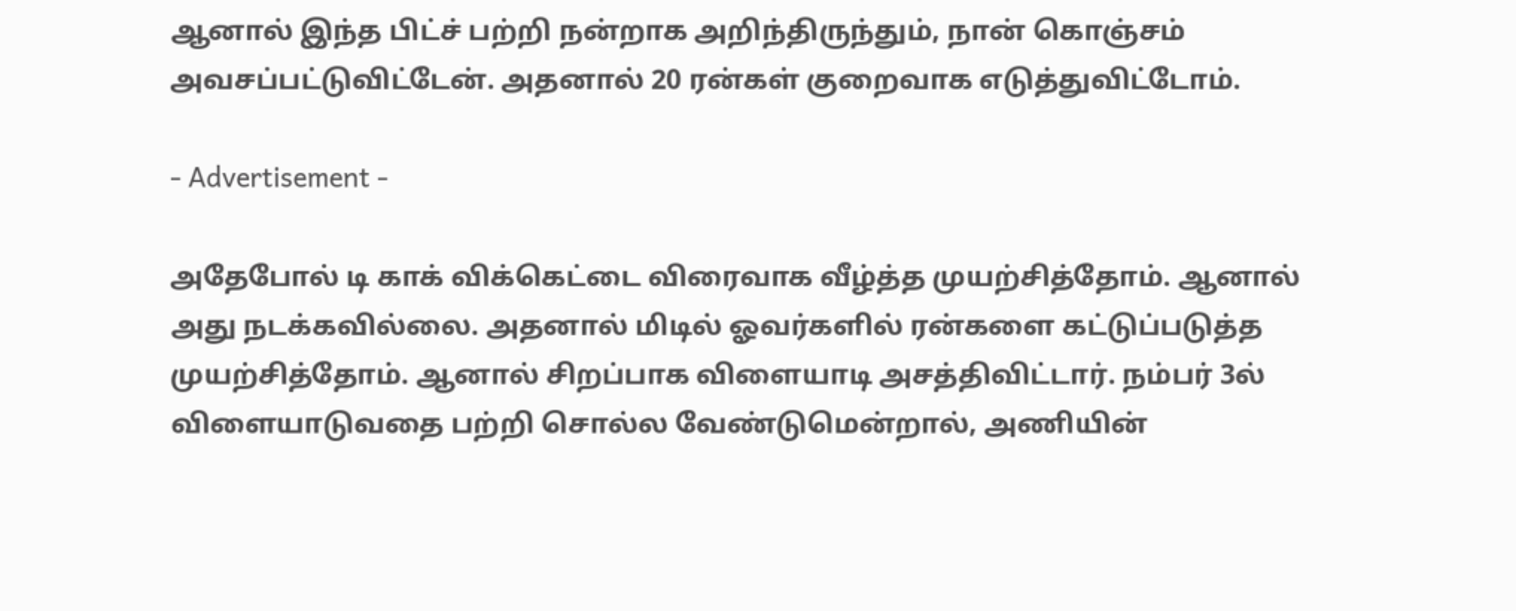ஆனால் இந்த பிட்ச் பற்றி நன்றாக அறிந்திருந்தும், நான் கொஞ்சம் அவசப்பட்டுவிட்டேன். அதனால் 20 ரன்கள் குறைவாக எடுத்துவிட்டோம்.

- Advertisement -

அதேபோல் டி காக் விக்கெட்டை விரைவாக வீழ்த்த முயற்சித்தோம். ஆனால் அது நடக்கவில்லை. அதனால் மிடில் ஓவர்களில் ரன்களை கட்டுப்படுத்த முயற்சித்தோம். ஆனால் சிறப்பாக விளையாடி அசத்திவிட்டார். நம்பர் 3ல் விளையாடுவதை பற்றி சொல்ல வேண்டுமென்றால், அணியின்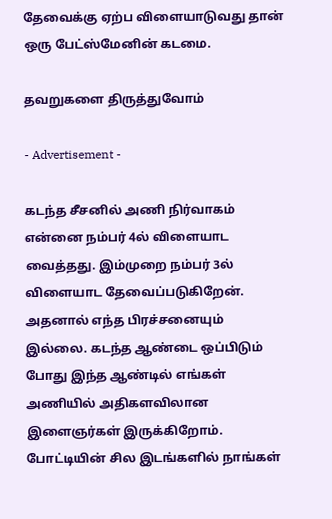தேவைக்கு ஏற்ப விளையாடுவது தான் ஒரு பேட்ஸ்மேனின் கடமை.

தவறுகளை திருத்துவோம்

- Advertisement -

கடந்த சீசனில் அணி நிர்வாகம் என்னை நம்பர் 4ல் விளையாட வைத்தது. இம்முறை நம்பர் 3ல் விளையாட தேவைப்படுகிறேன். அதனால் எந்த பிரச்சனையும் இல்லை. கடந்த ஆண்டை ஒப்பிடும் போது இந்த ஆண்டில் எங்கள் அணியில் அதிகளவிலான இளைஞர்கள் இருக்கிறோம். போட்டியின் சில இடங்களில் நாங்கள்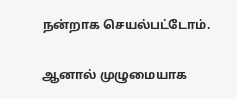நன்றாக செயல்பட்டோம்.

ஆனால் முழுமையாக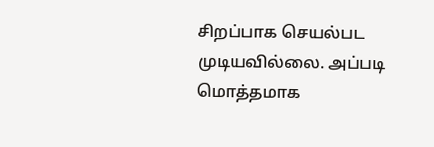சிறப்பாக செயல்பட முடியவில்லை. அப்படி மொத்தமாக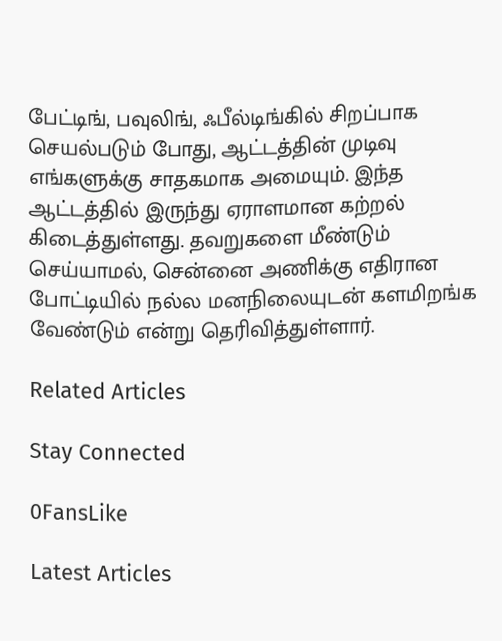பேட்டிங், பவுலிங், ஃபீல்டிங்கில் சிறப்பாக செயல்படும் போது, ஆட்டத்தின் முடிவு எங்களுக்கு சாதகமாக அமையும். இந்த ஆட்டத்தில் இருந்து ஏராளமான கற்றல் கிடைத்துள்ளது. தவறுகளை மீண்டும் செய்யாமல், சென்னை அணிக்கு எதிரான போட்டியில் நல்ல மனநிலையுடன் களமிறங்க வேண்டும் என்று தெரிவித்துள்ளார்.

Related Articles

Stay Connected

0FansLike

Latest Articles